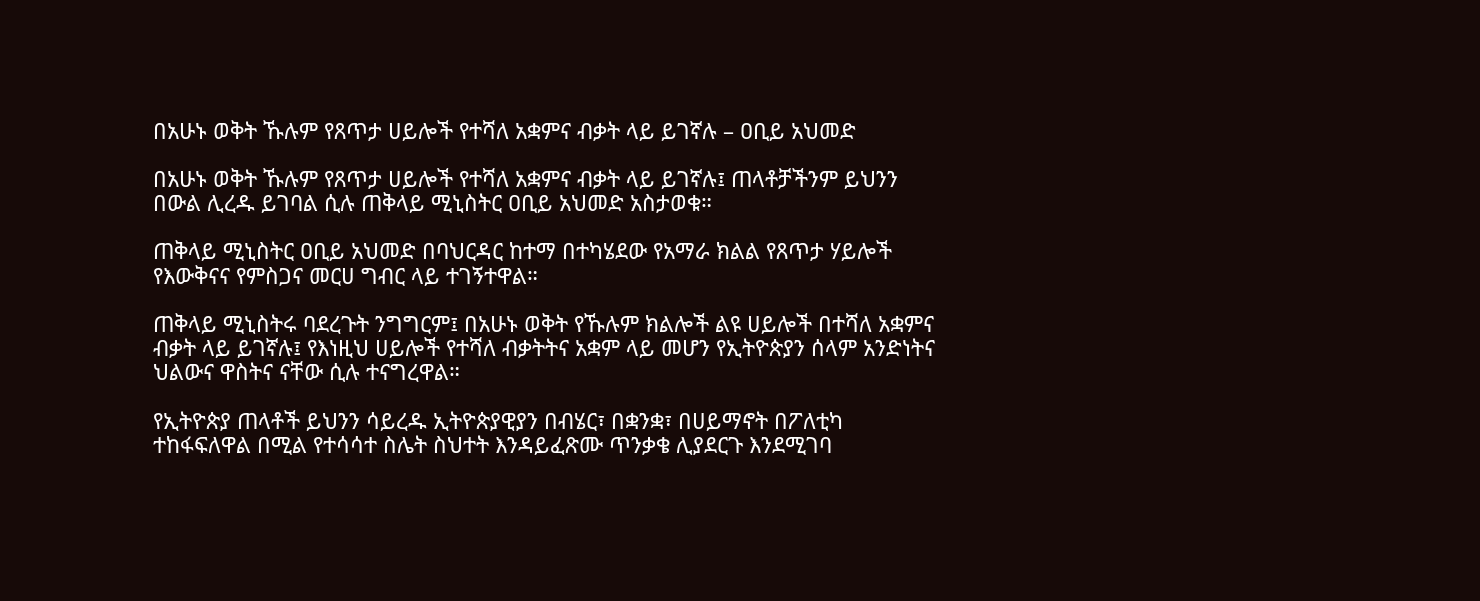በአሁኑ ወቅት ኹሉም የጸጥታ ሀይሎች የተሻለ አቋምና ብቃት ላይ ይገኛሉ – ዐቢይ አህመድ

በአሁኑ ወቅት ኹሉም የጸጥታ ሀይሎች የተሻለ አቋምና ብቃት ላይ ይገኛሉ፤ ጠላቶቻችንም ይህንን በውል ሊረዱ ይገባል ሲሉ ጠቅላይ ሚኒስትር ዐቢይ አህመድ አስታወቁ።

ጠቅላይ ሚኒስትር ዐቢይ አህመድ በባህርዳር ከተማ በተካሄደው የአማራ ክልል የጸጥታ ሃይሎች የእውቅናና የምስጋና መርሀ ግብር ላይ ተገኝተዋል።

ጠቅላይ ሚኒስትሩ ባደረጉት ንግግርም፤ በአሁኑ ወቅት የኹሉም ክልሎች ልዩ ሀይሎች በተሻለ አቋምና ብቃት ላይ ይገኛሉ፤ የእነዚህ ሀይሎች የተሻለ ብቃትትና አቋም ላይ መሆን የኢትዮጵያን ሰላም አንድነትና ህልውና ዋስትና ናቸው ሲሉ ተናግረዋል።

የኢትዮጵያ ጠላቶች ይህንን ሳይረዱ ኢትዮጵያዊያን በብሄር፣ በቋንቋ፣ በሀይማኖት በፖለቲካ ተከፋፍለዋል በሚል የተሳሳተ ስሌት ስህተት እንዳይፈጽሙ ጥንቃቄ ሊያደርጉ እንደሚገባ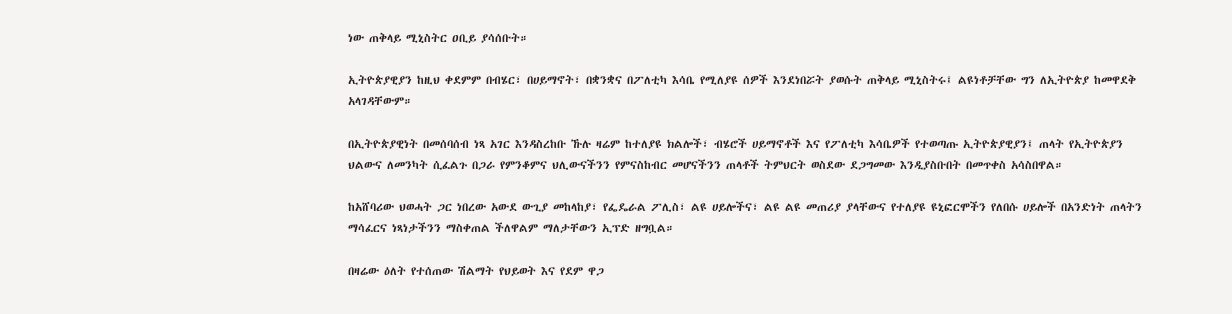ነው ጠቅላይ ሚኒስትር ዐቢይ ያሳሰቡት።

ኢትዮጵያዊያን ከዚህ ቀደምም በብሄር፣ በሀይማኖት፣ በቋንቋና በፖለቲካ እሳቤ የሚለያዩ ሰዎች እንደነበሯት ያወሱት ጠቅላይ ሚኒስትሩ፤ ልዩነቶቻቸው ግን ለኢትዮጵያ ከመዋደቅ አላገዳቸውም።

በኢትዮጵያዊነት በመሰባሰብ ነጻ አገር እንዳስረከቡ ኹሉ ዛሬም ከተለያዩ ክልሎች፣ ብሄሮች ሀይማኖቶች እና የፖለቲካ እሳቤዎች የተወጣጡ ኢትዮጵያዊያን፤ ጠላት የኢትዮጵያን ህልውና ለመንካት ሲፈልጉ በጋራ የምንቆምና ህሊውናችንን የምናስከብር መሆናችንን ጠላቶች ትምህርት ወስደው ደጋግመው እንዲያስቡበት በመጥቀስ አሳስበዋል።

ከአሸባሪው ህወሓት ጋር ነበረው አውደ ውጊያ መከላከያ፣ የፌዴራል ፖሊስ፣ ልዩ ሀይሎችና፣ ልዩ ልዩ መጠሪያ ያላቸውና የተለያዩ ዩኒፎርሞችን የለበሱ ሀይሎች በአንድነት ጠላትን ማሳፈርና ነጻነታችንን ማስቀጠል ችለዋልም ማለታቸውን ኢፕድ ዘግቧል።

በዛሬው ዕለት የተሰጠው ሽልማት የህይወት እና የደም ዋጋ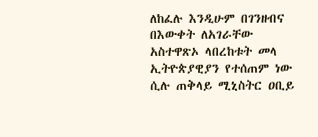ለከፈሉ እንዲሁም በገንዘብና በእውቀት ለአገራቸው አስተዋጽኦ ላበረከቱት መላ ኢትዮጵያዊያን የተሰጠም ነው ሲሉ ጠቅላይ ሚኒስትር ዐቢይ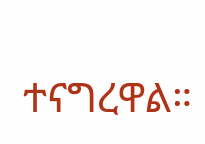ተናግረዋል።